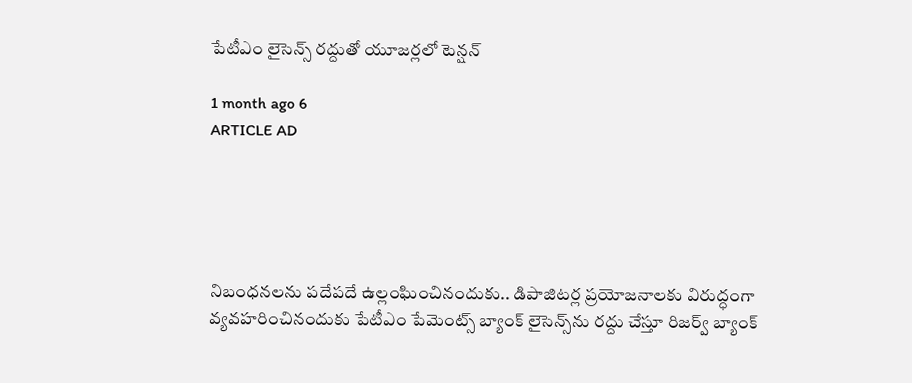పేటీఎం లైసెన్స్ రద్దుతో యూజర్లలో టెన్ష‌న్

1 month ago 6
ARTICLE AD





నిబంధనలను పదేపదే ఉల్లంఘించినందుకు.. డిపాజిటర్ల ప్రయోజనాలకు విరుద్ధంగా వ్యవహరించినందుకు పేటీఎం పేమెంట్స్ బ్యాంక్ లైసెన్స్‌ను రద్దు చేస్తూ రిజర్వ్ బ్యాంక్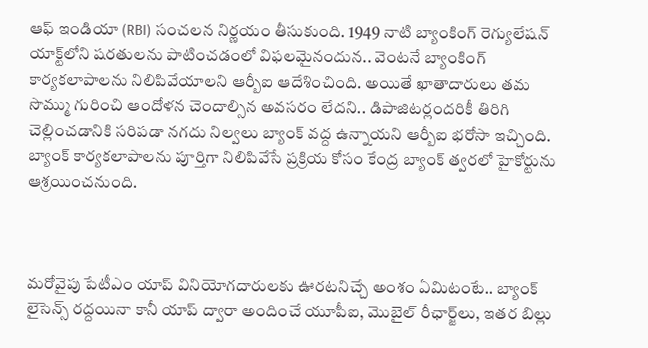ఆఫ్ ఇండియా (RBI) సంచలన నిర్ణయం తీసుకుంది. 1949 నాటి బ్యాంకింగ్ రెగ్యులేషన్ యాక్ట్‌లోని షరతులను పాటించడంలో విఫలమైనందున.. వెంట‌నే బ్యాంకింగ్ కార్యకలాపాలను నిలిపివేయాలని ఆర్బీఐ ఆదేశించింది. అయితే ఖాతాదారులు తమ సొమ్ము గురించి ఆందోళన చెందాల్సిన అవసరం లేదని.. డిపాజిటర్లందరికీ తిరిగి చెల్లించడానికి సరిపడా నగదు నిల్వలు బ్యాంక్ వద్ద ఉన్నాయని ఆర్బీఐ భరోసా ఇచ్చింది. బ్యాంక్ కార్యకలాపాలను పూర్తిగా నిలిపివేసే ప్రక్రియ కోసం కేంద్ర బ్యాంక్ త్వరలో హైకోర్టును ఆశ్రయించనుంది.



మరోవైపు పేటీఎం యాప్ వినియోగదారులకు ఊరటనిచ్చే అంశం ఏమిటంటే.. బ్యాంక్ లైసెన్స్ రద్దయినా కానీ యాప్ ద్వారా అందించే యూపీఐ, మొబైల్ రీఛార్జ్‌లు, ఇత‌ర‌ బిల్లు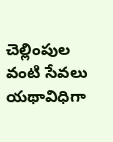చెల్లింపుల వంటి సేవలు యథావిధిగా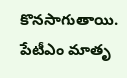కొనసాగుతాయి. పేటీఎం మాతృ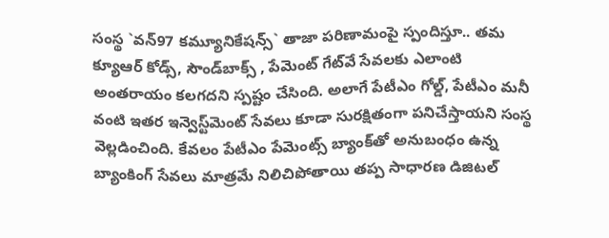సంస్థ `వన్97 కమ్యూనికేషన్స్` తాజా ప‌రిణామంపై స్పందిస్తూ.. తమ క్యూఆర్ కోడ్స్, సౌండ్‌బాక్స్ , పేమెంట్ గేట్‌వే సేవలకు ఎలాంటి అంతరాయం కలగదని స్పష్టం చేసింది. అలాగే పేటీఎం గోల్డ్, పేటీఎం మనీ వంటి ఇతర ఇన్వెస్ట్‌మెంట్ సేవలు కూడా సురక్షితంగా పనిచేస్తాయని సంస్థ వెల్లడించింది. కేవలం పేటీఎం పేమెంట్స్ బ్యాంక్‌తో అనుబంధం ఉన్న బ్యాంకింగ్ సేవలు మాత్రమే నిలిచిపోతాయి తప్ప సాధారణ డిజిటల్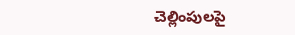చెల్లింపులపై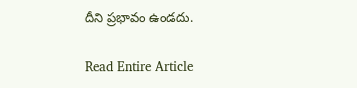దీని ప్రభావం ఉండదు.

Read Entire Article